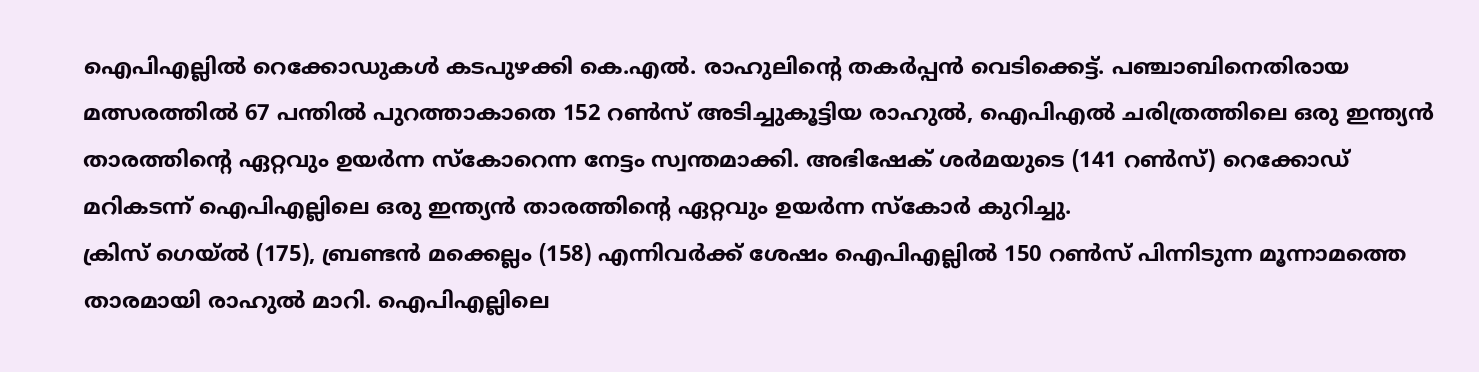ഐപിഎല്ലിൽ റെക്കോഡുകൾ കടപുഴക്കി കെ.എൽ. രാഹുലിന്റെ തകർപ്പൻ വെടിക്കെട്ട്. പഞ്ചാബിനെതിരായ മത്സരത്തിൽ 67 പന്തിൽ പുറത്താകാതെ 152 റൺസ് അടിച്ചുകൂട്ടിയ രാഹുൽ, ഐപിഎൽ ചരിത്രത്തിലെ ഒരു ഇന്ത്യൻ താരത്തിന്റെ ഏറ്റവും ഉയർന്ന സ്കോറെന്ന നേട്ടം സ്വന്തമാക്കി. അഭിഷേക് ശർമയുടെ (141 റൺസ്) റെക്കോഡ് മറികടന്ന് ഐപിഎല്ലിലെ ഒരു ഇന്ത്യൻ താരത്തിന്റെ ഏറ്റവും ഉയർന്ന സ്കോർ കുറിച്ചു.
ക്രിസ് ഗെയ്ൽ (175), ബ്രണ്ടൻ മക്കെല്ലം (158) എന്നിവർക്ക് ശേഷം ഐപിഎല്ലിൽ 150 റൺസ് പിന്നിടുന്ന മൂന്നാമത്തെ താരമായി രാഹുൽ മാറി. ഐപിഎല്ലിലെ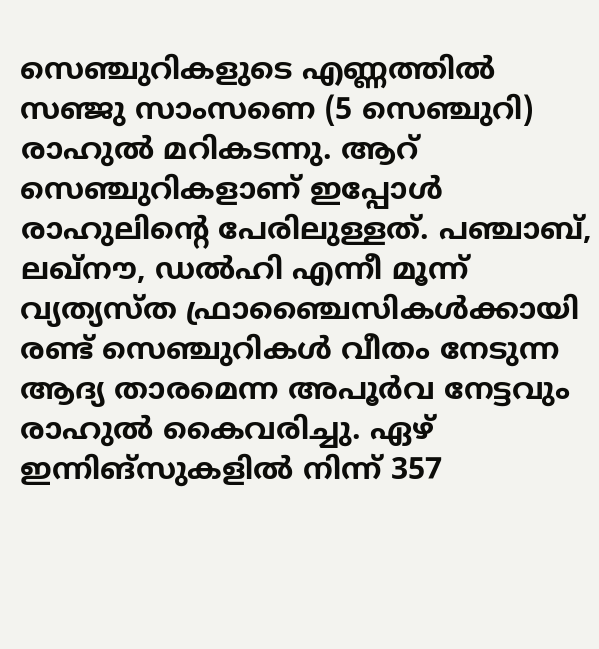സെഞ്ചുറികളുടെ എണ്ണത്തിൽ സഞ്ജു സാംസണെ (5 സെഞ്ചുറി) രാഹുൽ മറികടന്നു. ആറ് സെഞ്ചുറികളാണ് ഇപ്പോൾ രാഹുലിന്റെ പേരിലുള്ളത്. പഞ്ചാബ്, ലഖ്നൗ, ഡൽഹി എന്നീ മൂന്ന് വ്യത്യസ്ത ഫ്രാഞ്ചൈസികൾക്കായി രണ്ട് സെഞ്ചുറികൾ വീതം നേടുന്ന ആദ്യ താരമെന്ന അപൂർവ നേട്ടവും രാഹുൽ കൈവരിച്ചു. ഏഴ് ഇന്നിങ്സുകളിൽ നിന്ന് 357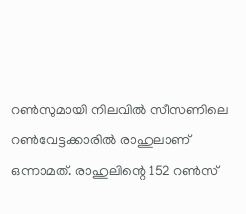റൺസുമായി നിലവിൽ സീസണിലെ റൺവേട്ടക്കാരിൽ രാഹുലാണ് ഒന്നാമത്. രാഹുലിന്റെ 152 റൺസ്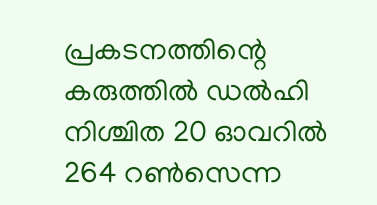പ്രകടനത്തിന്റെ കരുത്തിൽ ഡൽഹി നിശ്ചിത 20 ഓവറിൽ 264 റൺസെന്ന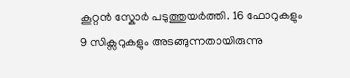കൂറ്റൻ സ്കോർ പടുത്തുയർത്തി. 16 ഫോറുകളും 9 സിക്സറുകളും അടങ്ങുന്നതായിരുന്നു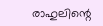രാഹുലിന്റെ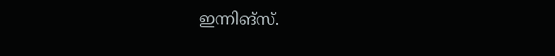ഇന്നിങ്സ്.